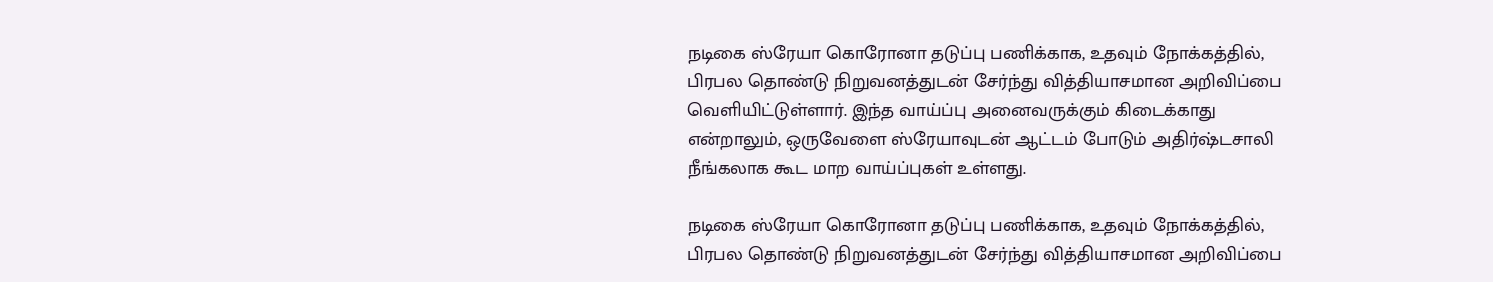நடிகை ஸ்ரேயா கொரோனா தடுப்பு பணிக்காக, உதவும் நோக்கத்தில், பிரபல தொண்டு நிறுவனத்துடன் சேர்ந்து வித்தியாசமான அறிவிப்பை வெளியிட்டுள்ளார். இந்த வாய்ப்பு அனைவருக்கும் கிடைக்காது என்றாலும், ஒருவேளை ஸ்ரேயாவுடன் ஆட்டம் போடும் அதிர்ஷ்டசாலி நீங்கலாக கூட மாற வாய்ப்புகள் உள்ளது.

நடிகை ஸ்ரேயா கொரோனா தடுப்பு பணிக்காக, உதவும் நோக்கத்தில், பிரபல தொண்டு நிறுவனத்துடன் சேர்ந்து வித்தியாசமான அறிவிப்பை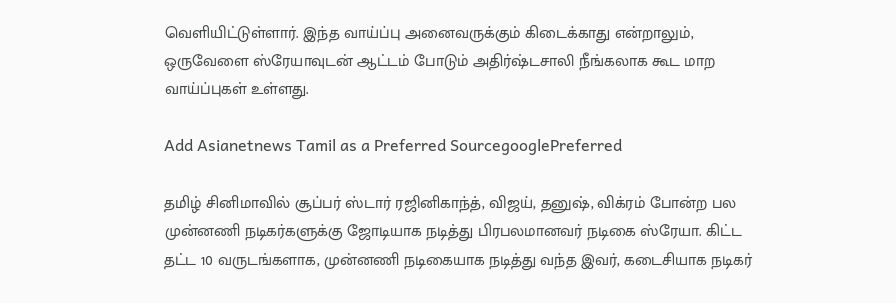வெளியிட்டுள்ளார். இந்த வாய்ப்பு அனைவருக்கும் கிடைக்காது என்றாலும், ஒருவேளை ஸ்ரேயாவுடன் ஆட்டம் போடும் அதிர்ஷ்டசாலி நீங்கலாக கூட மாற வாய்ப்புகள் உள்ளது.

Add Asianetnews Tamil as a Preferred SourcegooglePreferred

தமிழ் சினிமாவில் சூப்பர் ஸ்டார் ரஜினிகாந்த், விஜய், தனுஷ், விக்ரம் போன்ற பல முன்னணி நடிகர்களுக்கு ஜோடியாக நடித்து பிரபலமானவர் நடிகை ஸ்ரேயா. கிட்ட தட்ட 10 வருடங்களாக, முன்னணி நடிகையாக நடித்து வந்த இவர், கடைசியாக நடிகர்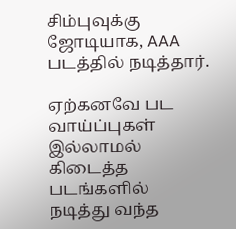சிம்புவுக்கு ஜோடியாக, AAA படத்தில் நடித்தார்.

ஏற்கனவே பட வாய்ப்புகள் இல்லாமல் கிடைத்த படங்களில் நடித்து வந்த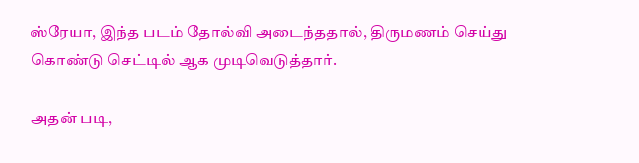ஸ்ரேயா, இந்த படம் தோல்வி அடைந்ததால், திருமணம் செய்து கொண்டு செட்டில் ஆக முடிவெடுத்தார்.

அதன் படி,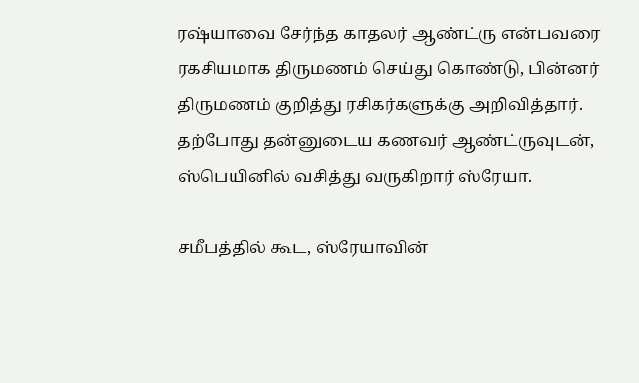ரஷ்யாவை சேர்ந்த காதலர் ஆண்ட்ரு என்பவரை ரகசியமாக திருமணம் செய்து கொண்டு, பின்னர் திருமணம் குறித்து ரசிகர்களுக்கு அறிவித்தார். தற்போது தன்னுடைய கணவர் ஆண்ட்ருவுடன், ஸ்பெயினில் வசித்து வருகிறார் ஸ்ரேயா.

சமீபத்தில் கூட, ஸ்ரேயாவின்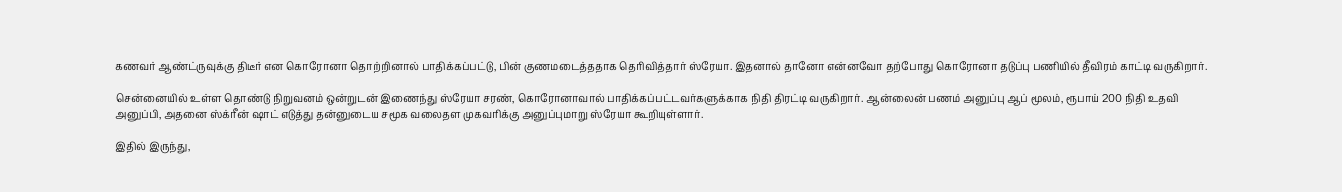கணவர் ஆண்ட்ருவுக்கு திடீர் என கொரோனா தொற்றினால் பாதிக்கப்பட்டு, பின் குணமடைத்ததாக தெரிவித்தார் ஸ்ரேயா. இதனால் தானோ என்னவோ தற்போது கொரோனா தடுப்பு பணியில் தீவிரம் காட்டி வருகிறார்.

சென்னையில் உள்ள தொண்டு நிறுவனம் ஒன்றுடன் இணைந்து ஸ்ரேயா சரண், கொரோனாவால் பாதிக்கப்பட்டவர்களுக்காக நிதி திரட்டி வருகிறார். ஆன்லைன் பணம் அனுப்பு ஆப் மூலம், ரூபாய் 200 நிதி உதவி அனுப்பி, அதனை ஸ்க்ரீன் ஷாட் எடுத்து தன்னுடைய சமூக வலைதள முகவரிக்கு அனுப்புமாறு ஸ்ரேயா கூறியுள்ளார்.

இதில் இருந்து,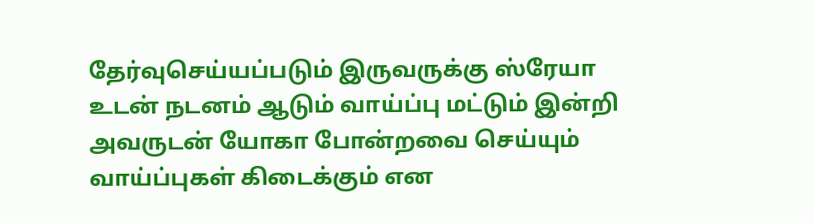தேர்வுசெய்யப்படும் இருவருக்கு ஸ்ரேயா உடன் நடனம் ஆடும் வாய்ப்பு மட்டும் இன்றி அவருடன் யோகா போன்றவை செய்யும் வாய்ப்புகள் கிடைக்கும் என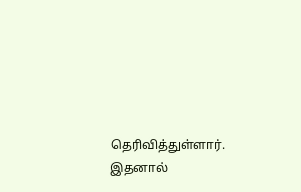தெரிவித்துள்ளார். இதனால்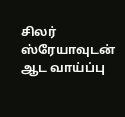சிலர் ஸ்ரேயாவுடன் ஆட வாய்ப்பு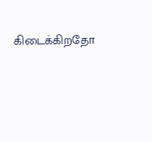கிடைக்கிறதோ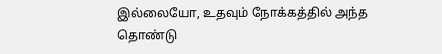இல்லையோ, உதவும் நோக்கத்தில் அந்த தொண்டு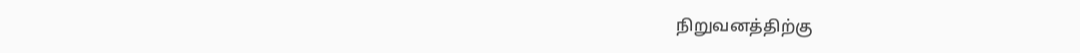நிறுவனத்திற்கு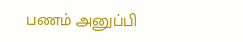பணம் அனுப்பி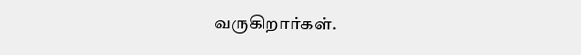வருகிறார்கள்.